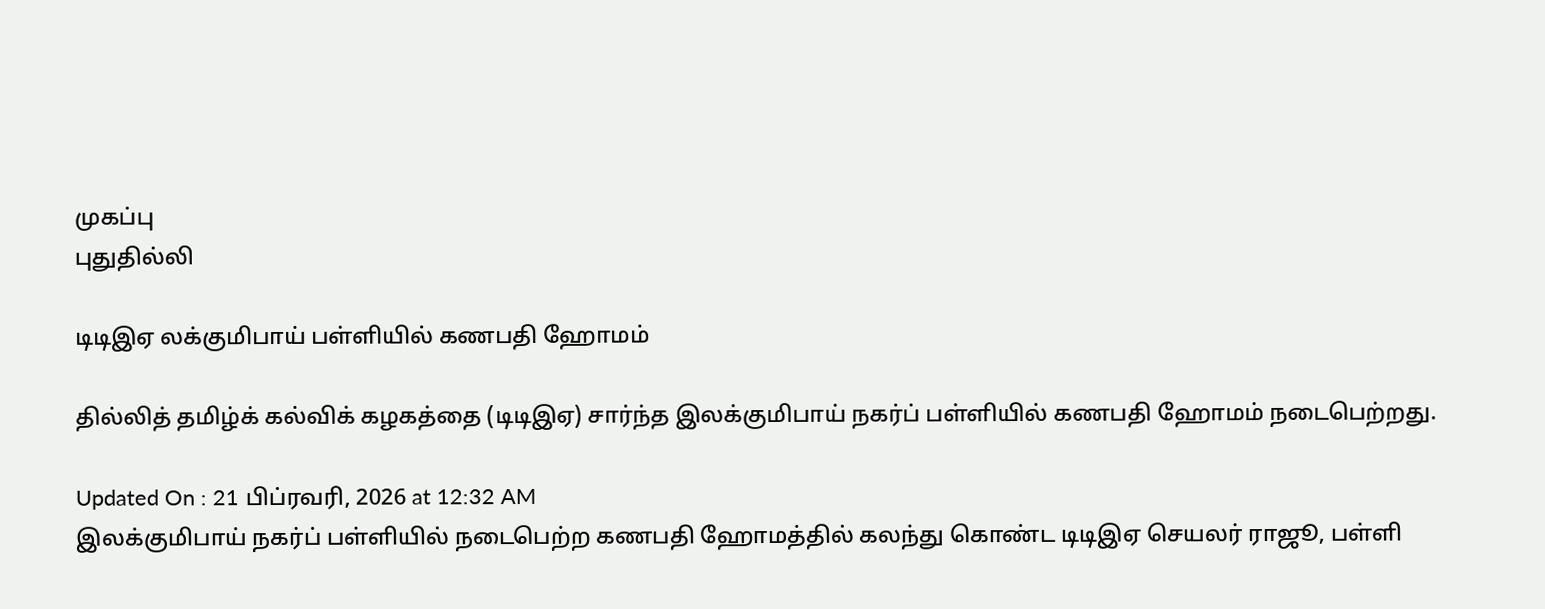முகப்பு
புதுதில்லி

டிடிஇஏ லக்குமிபாய் பள்ளியில் கணபதி ஹோமம்

தில்லித் தமிழ்க் கல்விக் கழகத்தை (டிடிஇஏ) சார்ந்த இலக்குமிபாய் நகர்ப் பள்ளியில் கணபதி ஹோமம் நடைபெற்றது.

Updated On : 21 பிப்ரவரி, 2026 at 12:32 AM
இலக்குமிபாய் நகர்ப் பள்ளியில் நடைபெற்ற கணபதி ஹோமத்தில் கலந்து கொண்ட டிடிஇஏ செயலர் ராஜூ, பள்ளி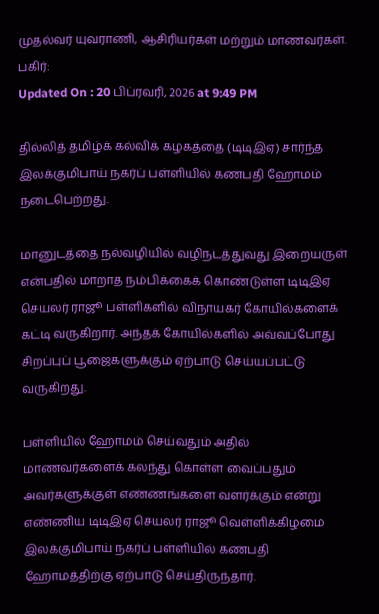முதல்வர் யுவராணி, ஆசிரியர்கள் மற்றும் மாணவர்கள்.
பகிர்:
Updated On : 20 பிப்ரவரி, 2026 at 9:49 PM

தில்லித் தமிழ்க் கல்விக் கழகத்தை (டிடிஇஏ) சார்ந்த இலக்குமிபாய் நகர்ப் பள்ளியில் கணபதி ஹோமம் நடைபெற்றது.

மானுடத்தை நல்வழியில் வழிநடத்துவது இறையருள் என்பதில் மாறாத நம்பிக்கைக் கொண்டுள்ள டிடிஇஏ செயலர் ராஜூ பள்ளிகளில் விநாயகர் கோயில்களைக் கட்டி வருகிறார். அந்தக் கோயில்களில் அவ்வப்போது சிறப்புப் பூஜைகளுக்கும் ஏற்பாடு செய்யப்பட்டு வருகிறது.

பள்ளியில் ஹோமம் செய்வதும் அதில் மாணவர்களைக் கலந்து கொள்ள வைப்பதும் அவர்களுக்குள் எண்ணங்களை வளர்க்கும் என்று எண்ணிய டிடிஇஏ செயலர் ராஜூ வெள்ளிக்கிழமை இலக்குமிபாய் நகர்ப் பள்ளியில் கணபதி ஹோமத்திற்கு ஏற்பாடு செய்திருந்தார்.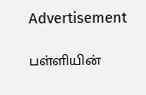Advertisement

பள்ளியின்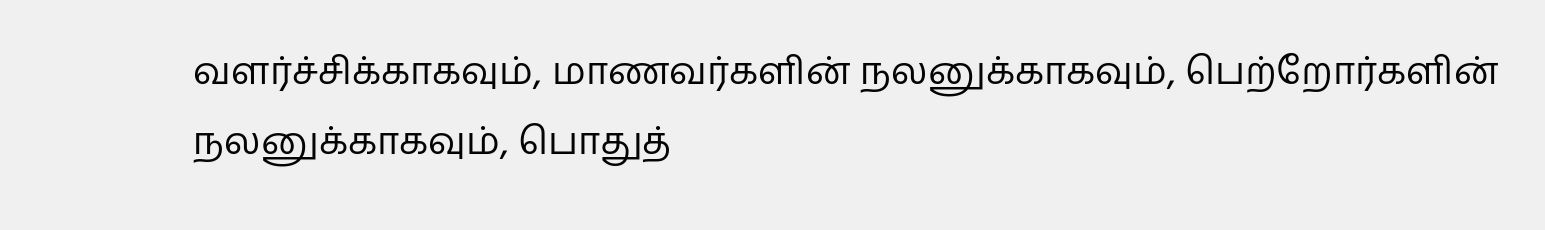வளர்ச்சிக்காகவும், மாணவர்களின் நலனுக்காகவும், பெற்றோர்களின் நலனுக்காகவும், பொதுத்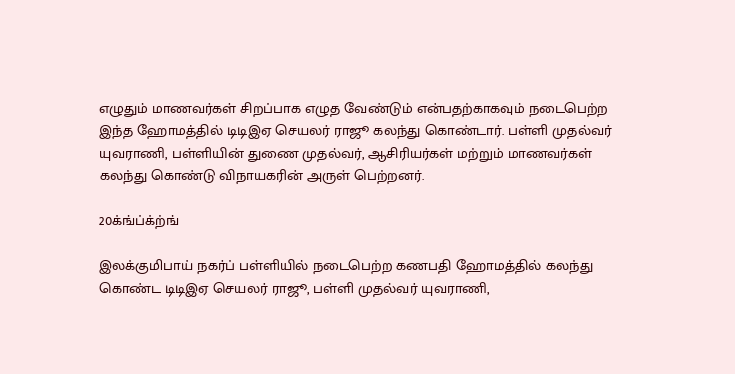எழுதும் மாணவர்கள் சிறப்பாக எழுத வேண்டும் என்பதற்காகவும் நடைபெற்ற இந்த ஹோமத்தில் டிடிஇஏ செயலர் ராஜூ கலந்து கொண்டார். பள்ளி முதல்வர் யுவராணி, பள்ளியின் துணை முதல்வர், ஆசிரியர்கள் மற்றும் மாணவர்கள் கலந்து கொண்டு விநாயகரின் அருள் பெற்றனர்.

20க்ங்ப்க்ற்ங்

இலக்குமிபாய் நகர்ப் பள்ளியில் நடைபெற்ற கணபதி ஹோமத்தில் கலந்து கொண்ட டிடிஇஏ செயலர் ராஜூ, பள்ளி முதல்வர் யுவராணி,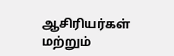ஆசிரியர்கள் மற்றும்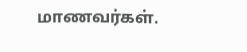மாணவர்கள்.